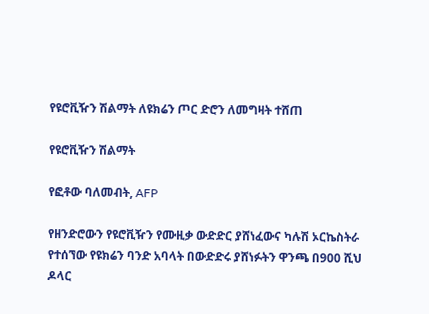የዩሮቪዥን ሽልማት ለዩክሬን ጦር ድሮን ለመግዛት ተሸጠ

የዩሮቪዥን ሽልማት

የፎቶው ባለመብት, AFP

የዘንድሮውን የዩሮቪዥን የሙዚቃ ውድድር ያሸነፈውና ካሉሽ ኦርኬስትራ የተሰኘው የዩክሬን ባንድ አባላት በውድድሩ ያሸነፉትን ዋንጫ በ900 ሺህ ዶላር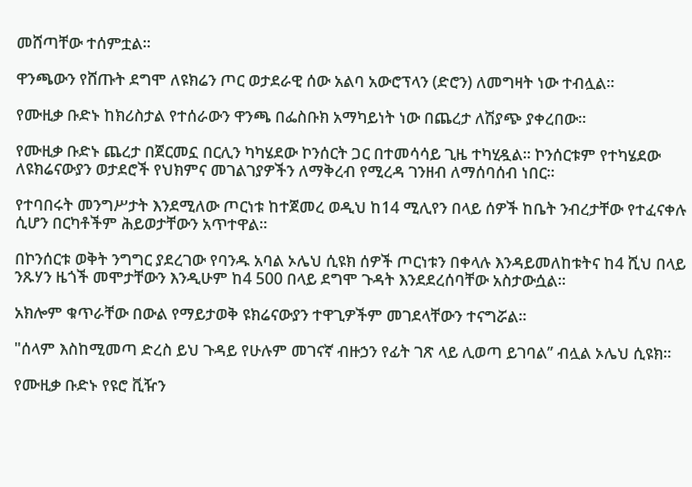መሸጣቸው ተሰምቷል።

ዋንጫውን የሸጡት ደግሞ ለዩክሬን ጦር ወታደራዊ ሰው አልባ አውሮፕላን (ድሮን) ለመግዛት ነው ተብሏል።

የሙዚቃ ቡድኑ ከክሪስታል የተሰራውን ዋንጫ በፌስቡክ አማካይነት ነው በጨረታ ለሽያጭ ያቀረበው።

የሙዚቃ ቡድኑ ጨረታ በጀርመኗ በርሊን ካካሄደው ኮንሰርት ጋር በተመሳሳይ ጊዜ ተካሂዷል። ኮንሰርቱም የተካሄደው ለዩክሬናውያን ወታደሮች የህክምና መገልገያዎችን ለማቅረብ የሚረዳ ገንዘብ ለማሰባሰብ ነበር።

የተባበሩት መንግሥታት እንደሚለው ጦርነቱ ከተጀመረ ወዲህ ከ14 ሚሊየን በላይ ሰዎች ከቤት ንብረታቸው የተፈናቀሉ ሲሆን በርካቶችም ሕይወታቸውን አጥተዋል።

በኮንሰርቱ ወቅት ንግግር ያደረገው የባንዱ አባል ኦሌህ ሲዩክ ሰዎች ጦርነቱን በቀላሉ እንዳይመለከቱትና ከ4 ሺህ በላይ ንጹሃን ዜጎች መሞታቸውን እንዲሁም ከ4 500 በላይ ደግሞ ጉዳት እንደደረሰባቸው አስታውሷል።

አክሎም ቁጥራቸው በውል የማይታወቅ ዩክሬናውያን ተዋጊዎችም መገደላቸውን ተናግሯል።

"ሰላም እስከሚመጣ ድረስ ይህ ጉዳይ የሁሉም መገናኛ ብዙኃን የፊት ገጽ ላይ ሊወጣ ይገባል’’ ብሏል ኦሌህ ሲዩክ።

የሙዚቃ ቡድኑ የዩሮ ቪዥን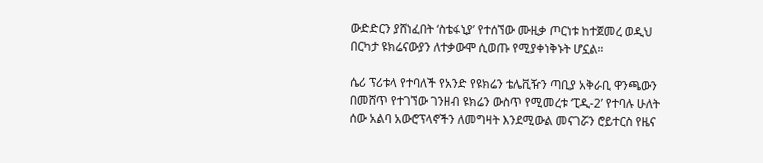ውድድርን ያሸነፈበት ‘ስቴፋኒያ’ የተሰኘው ሙዚቃ ጦርነቱ ከተጀመረ ወዲህ በርካታ ዩክሬናውያን ለተቃውሞ ሲወጡ የሚያቀነቅኑት ሆኗል።

ሴሪ ፕሪቱላ የተባለች የአንድ የዩክሬን ቴሌቪዥን ጣቢያ አቅራቢ ዋንጫውን በመሸጥ የተገኘው ገንዘብ ዩክሬን ውስጥ የሚመረቱ ‘ፒዲ-2’ የተባሉ ሁለት ሰው አልባ አውሮፕላኖችን ለመግዛት እንደሚውል መናገሯን ሮይተርስ የዜና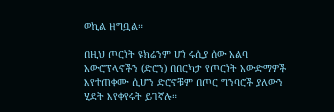ወኪል ዘግቧል።

በዚህ ጦርነት ዩክሬንም ሆነ ሩሲያ ሰው አልባ አውሮፕላኖችን (ድሮን) በበርካታ የጦርነት አውድማዎች እየተጠቀሙ ሲሆን ድሮኖቹም በጦር ግንባሮች ያለውን ሂደት እየቀየሩት ይገኛሉ።